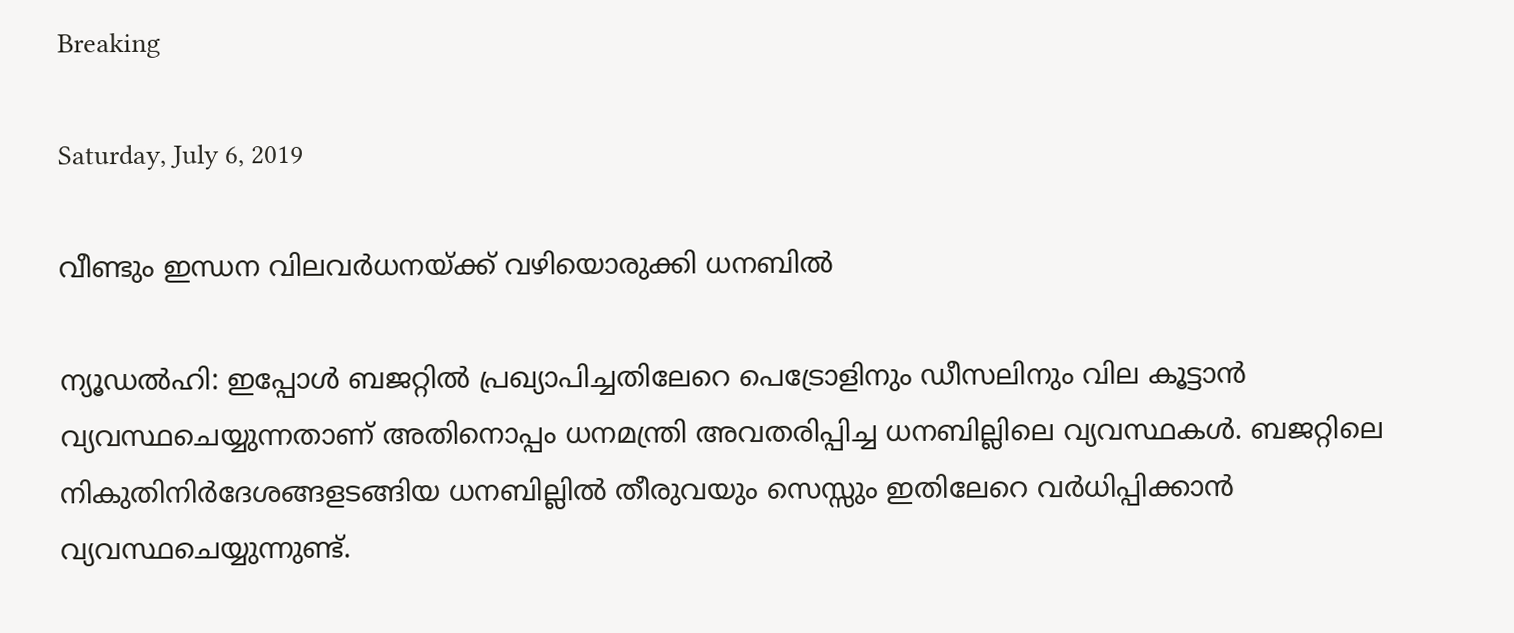Breaking

Saturday, July 6, 2019

വീണ്ടും ഇന്ധന വിലവർധനയ്ക്ക്‌ വഴിയൊരുക്കി ധനബിൽ

ന്യൂഡൽഹി: ഇപ്പോൾ ബജറ്റിൽ പ്രഖ്യാപിച്ചതിലേറെ പെട്രോളിനും ഡീസലിനും വില കൂട്ടാൻ വ്യവസ്ഥചെയ്യുന്നതാണ് അതിനൊപ്പം ധനമന്ത്രി അവതരിപ്പിച്ച ധനബില്ലിലെ വ്യവസ്ഥകൾ. ബജറ്റിലെ നികുതിനിർദേശങ്ങളടങ്ങിയ ധനബില്ലിൽ തീരുവയും സെസ്സും ഇതിലേറെ വർധിപ്പിക്കാൻ വ്യവസ്ഥചെയ്യുന്നുണ്ട്.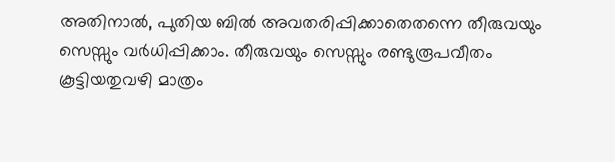അതിനാൽ, പുതിയ ബിൽ അവതരിപ്പിക്കാതെതന്നെ തീരുവയും സെസ്സും വർധിപ്പിക്കാം. തീരുവയും സെസ്സും രണ്ടുരൂപവീതം കൂട്ടിയതുവഴി മാത്രം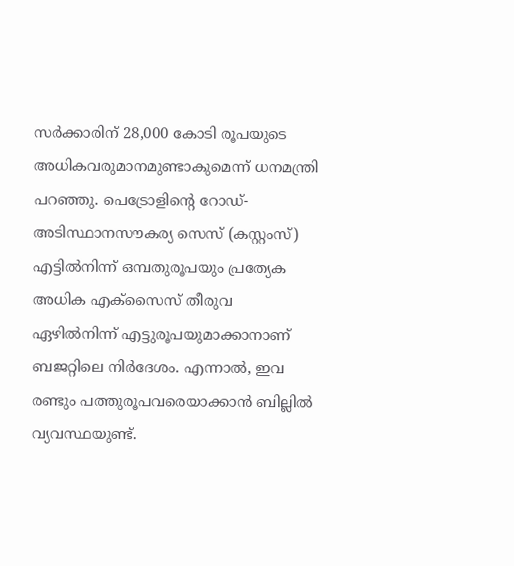സർക്കാരിന് 28,000 കോടി രൂപയുടെ അധികവരുമാനമുണ്ടാകുമെന്ന് ധനമന്ത്രി പറഞ്ഞു. പെട്രോളിന്റെ റോഡ്-അടിസ്ഥാനസൗകര്യ സെസ് (കസ്റ്റംസ്) എട്ടിൽനിന്ന് ഒമ്പതുരൂപയും പ്രത്യേക അധിക എക്സൈസ് തീരുവ ഏഴിൽനിന്ന് എട്ടുരൂപയുമാക്കാനാണ് ബജറ്റിലെ നിർദേശം. എന്നാൽ, ഇവ രണ്ടും പത്തുരൂപവരെയാക്കാൻ ബില്ലിൽ വ്യവസ്ഥയുണ്ട്.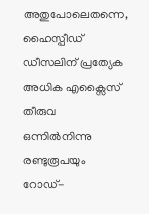അതുപോലെതന്നെ, ഹൈസ്പീഡ് ഡീസലിന് പ്രത്യേക അധിക എക്സൈസ് തീരുവ ഒന്നിൽനിന്നു രണ്ടുരൂപയും റോഡ്-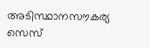അടിസ്ഥാനസൗകര്യ സെസ്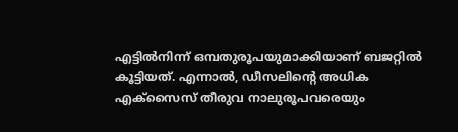എട്ടിൽനിന്ന് ഒമ്പതുരൂപയുമാക്കിയാണ് ബജറ്റിൽ കൂട്ടിയത്. എന്നാൽ, ഡീസലിന്റെ അധിക എക്സൈസ് തീരുവ നാലുരൂപവരെയും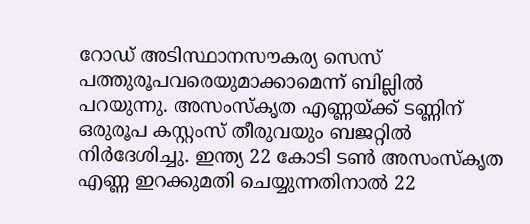റോഡ് അടിസ്ഥാനസൗകര്യ സെസ് പത്തുരൂപവരെയുമാക്കാമെന്ന് ബില്ലിൽ പറയുന്നു. അസംസ്കൃത എണ്ണയ്ക്ക് ടണ്ണിന് ഒരുരൂപ കസ്റ്റംസ് തീരുവയും ബജറ്റിൽ നിർദേശിച്ചു. ഇന്ത്യ 22 കോടി ടൺ അസംസ്കൃത എണ്ണ ഇറക്കുമതി ചെയ്യുന്നതിനാൽ 22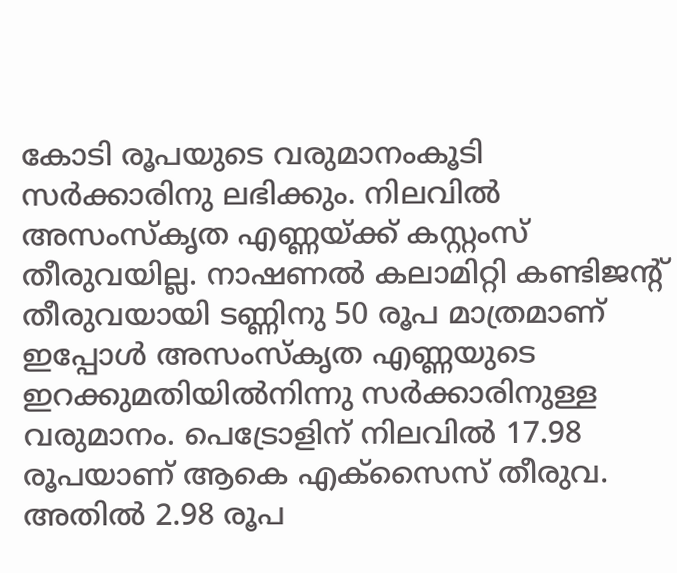കോടി രൂപയുടെ വരുമാനംകൂടി സർക്കാരിനു ലഭിക്കും. നിലവിൽ അസംസ്കൃത എണ്ണയ്ക്ക് കസ്റ്റംസ് തീരുവയില്ല. നാഷണൽ കലാമിറ്റി കണ്ടിജന്റ് തീരുവയായി ടണ്ണിനു 50 രൂപ മാത്രമാണ് ഇപ്പോൾ അസംസ്കൃത എണ്ണയുടെ ഇറക്കുമതിയിൽനിന്നു സർക്കാരിനുള്ള വരുമാനം. പെട്രോളിന് നിലവിൽ 17.98 രൂപയാണ് ആകെ എക്സൈസ് തീരുവ. അതിൽ 2.98 രൂപ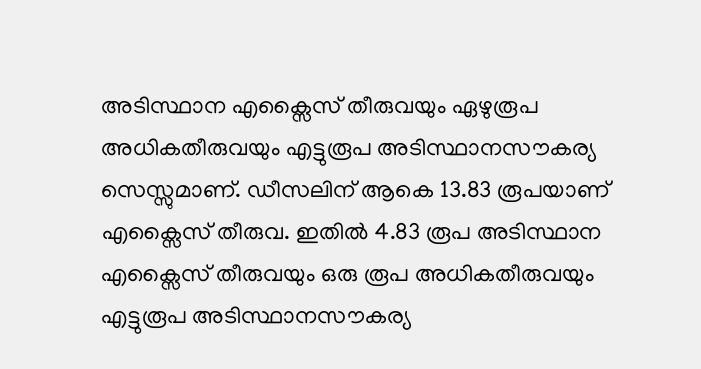അടിസ്ഥാന എക്സൈസ് തീരുവയും ഏഴുരൂപ അധികതീരുവയും എട്ടുരൂപ അടിസ്ഥാനസൗകര്യ സെസ്സുമാണ്. ഡീസലിന് ആകെ 13.83 രൂപയാണ് എക്സൈസ് തീരുവ. ഇതിൽ 4.83 രൂപ അടിസ്ഥാന എക്സൈസ് തീരുവയും ഒരു രൂപ അധികതീരുവയും എട്ടുരൂപ അടിസ്ഥാനസൗകര്യ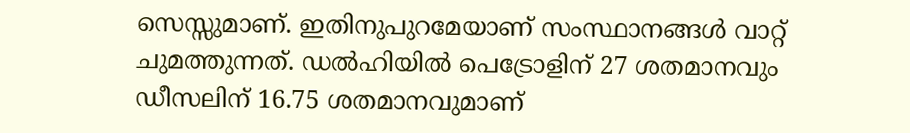സെസ്സുമാണ്. ഇതിനുപുറമേയാണ് സംസ്ഥാനങ്ങൾ വാറ്റ് ചുമത്തുന്നത്. ഡൽഹിയിൽ പെട്രോളിന് 27 ശതമാനവും ഡീസലിന് 16.75 ശതമാനവുമാണ്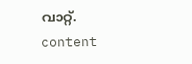വാറ്റ്. content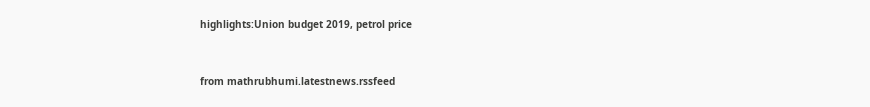highlights:Union budget 2019, petrol price


from mathrubhumi.latestnews.rssfeed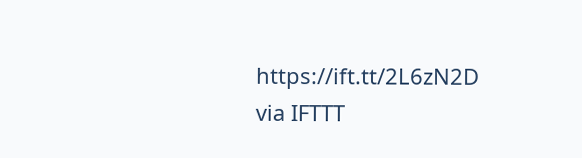https://ift.tt/2L6zN2D
via IFTTT